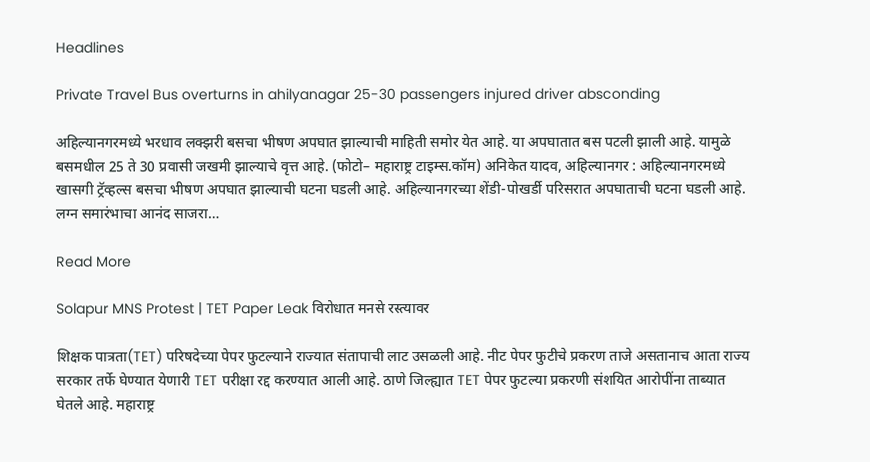Headlines

Private Travel Bus overturns in ahilyanagar 25-30 passengers injured driver absconding

अहिल्यानगरमध्ये भरधाव लक्झरी बसचा भीषण अपघात झाल्याची माहिती समोर येत आहे. या अपघातात बस पटली झाली आहे. यामुळे बसमधील 25 ते 30 प्रवासी जखमी झाल्याचे वृत्त आहे. (फोटो– महाराष्ट्र टाइम्स.कॉम) अनिकेत यादव, अहिल्यानगर : अहिल्यानगरमध्ये खासगी ट्रॅव्हल्स बसचा भीषण अपघात झाल्याची घटना घडली आहे. अहिल्यानगरच्या शेंडी-पोखर्डी परिसरात अपघाताची घटना घडली आहे. लग्न समारंभाचा आनंद साजरा…

Read More

Solapur MNS Protest | TET Paper Leak विरोधात मनसे रस्त्यावर

शिक्षक पात्रता(TET) परिषदेच्या पेपर फुटल्याने राज्यात संतापाची लाट उसळली आहे. नीट पेपर फुटीचे प्रकरण ताजे असतानाच आता राज्य सरकार तर्फे घेण्यात येणारी TET परीक्षा रद्द करण्यात आली आहे. ठाणे जिल्ह्यात TET पेपर फुटल्या प्रकरणी संशयित आरोपींना ताब्यात घेतले आहे. महाराष्ट्र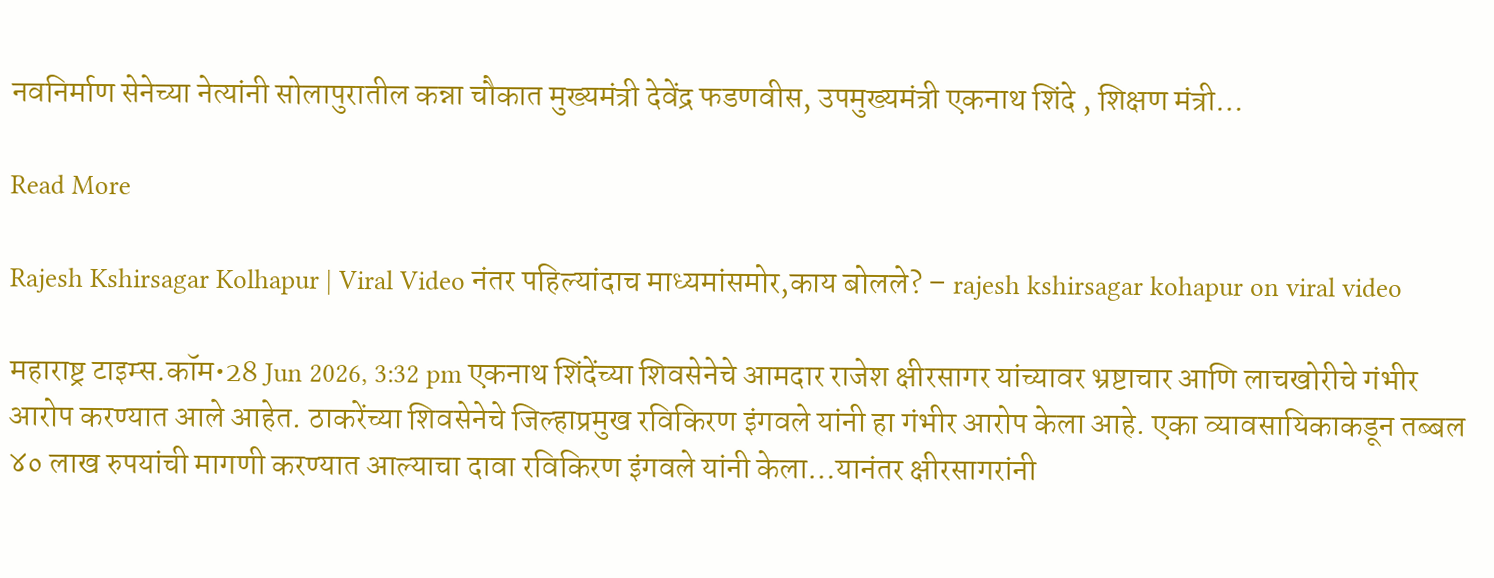नवनिर्माण सेनेच्या नेत्यांनी सोलापुरातील कन्ना चौकात मुख्यमंत्री देवेंद्र फडणवीस, उपमुख्यमंत्री एकनाथ शिंदे , शिक्षण मंत्री…

Read More

Rajesh Kshirsagar Kolhapur | Viral Video नंतर पहिल्यांदाच माध्यमांसमोर,काय बोलले? – rajesh kshirsagar kohapur on viral video

महाराष्ट्र टाइम्स.कॉम•28 Jun 2026, 3:32 pm एकनाथ शिंदेंच्या शिवसेनेचे आमदार राजेश क्षीरसागर यांच्यावर भ्रष्टाचार आणि लाचखोरीचे गंभीर आरोप करण्यात आले आहेत. ठाकरेंच्या शिवसेनेचे जिल्हाप्रमुख रविकिरण इंगवले यांनी हा गंभीर आरोप केला आहे. एका व्यावसायिकाकडून तब्बल ४० लाख रुपयांची मागणी करण्यात आल्याचा दावा रविकिरण इंगवले यांनी केला…यानंतर क्षीरसागरांनी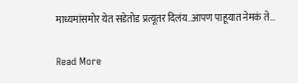माध्यमांसमोर येत सडेतोड प्रत्यूतर दिलंय..आपण पाहूयात नेमकं ते…

Read More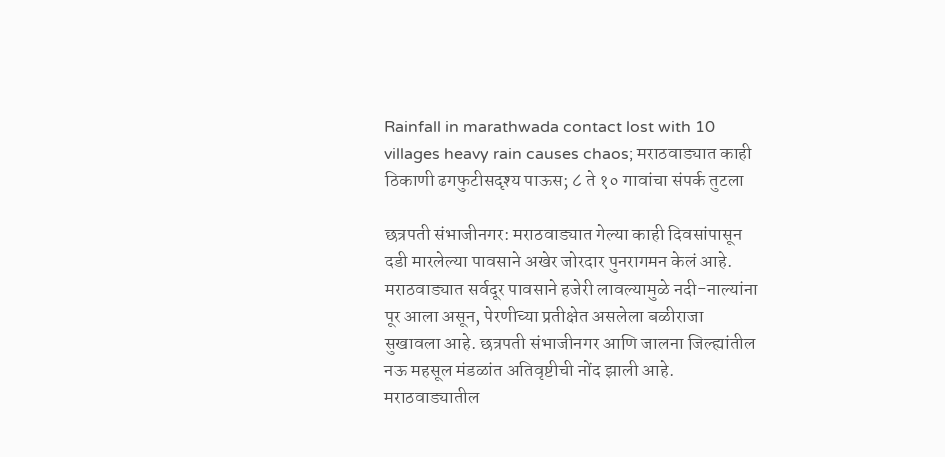Rainfall in marathwada contact lost with 10 villages heavy rain causes chaos; मराठवाड्यात काही ठिकाणी ढगफुटीसदृश्य पाऊस; ८ ते १० गावांचा संपर्क तुटला

छत्रपती संभाजीनगर: मराठवाड्यात गेल्या काही दिवसांपासून दडी मारलेल्या पावसाने अखेर जोरदार पुनरागमन केलं आहे. मराठवाड्यात सर्वदूर पावसाने हजेरी लावल्यामुळे नदी-नाल्यांना पूर आला असून, पेरणीच्या प्रतीक्षेत असलेला बळीराजा सुखावला आहे. छत्रपती संभाजीनगर आणि जालना जिल्ह्यांतील नऊ महसूल मंडळांत अतिवृष्टीची नोंद झाली आहे. मराठवाड्यातील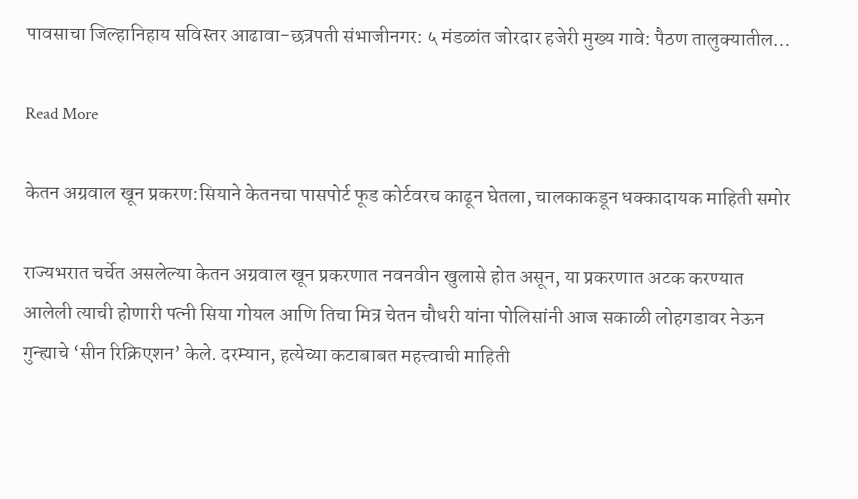पावसाचा जिल्हानिहाय सविस्तर आढावा-छत्रपती संभाजीनगर: ५ मंडळांत जोरदार हजेरी मुख्य गावे: पैठण तालुक्यातील…

Read More

केतन अग्रवाल खून प्रकरण:सियाने केतनचा पासपोर्ट फूड कोर्टवरच काढून घेतला, चालकाकडून धक्कादायक माहिती समोर

राज्यभरात चर्चेत असलेल्या केतन अग्रवाल खून प्रकरणात नवनवीन खुलासे होत असून, या प्रकरणात अटक करण्यात आलेली त्याची होणारी पत्नी सिया गोयल आणि तिचा मित्र चेतन चौधरी यांना पोलिसांनी आज सकाळी लोहगडावर नेऊन गुन्ह्याचे ‘सीन रिक्रिएशन’ केले. दरम्यान, हत्येच्या कटाबाबत महत्त्वाची माहिती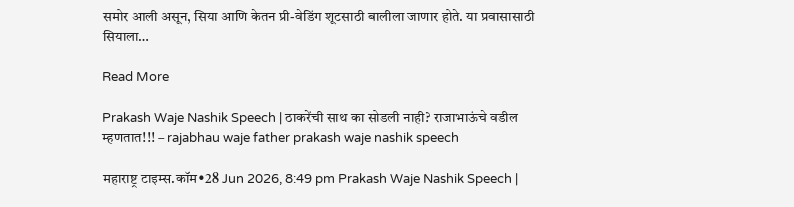समोर आली असून, सिया आणि केतन प्री-वेडिंग शूटसाठी बालीला जाणार होते. या प्रवासासाठी सियाला…

Read More

Prakash Waje Nashik Speech | ठाकरेंची साथ का सोडली नाही? राजाभाऊंचे वडील म्हणतात!!! – rajabhau waje father prakash waje nashik speech

महाराष्ट्र टाइम्स.कॉम•28 Jun 2026, 8:49 pm Prakash Waje Nashik Speech |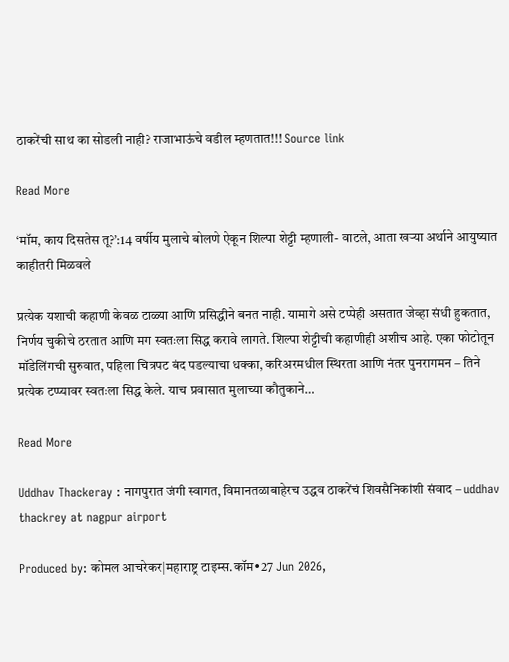ठाकरेंची साथ का सोडली नाही? राजाभाऊंचे वडील म्हणतात!!! Source link

Read More

‘मॉम, काय दिसतेस तू?’:14 वर्षीय मुलाचे बोलणे ऐकून शिल्पा शेट्टी म्हणाली- वाटले, आता खऱ्या अर्थाने आयुष्यात काहीतरी मिळवले

प्रत्येक यशाची कहाणी केवळ टाळ्या आणि प्रसिद्धीने बनत नाही. यामागे असे टप्पेही असतात जेव्हा संधी हुकतात, निर्णय चुकीचे ठरतात आणि मग स्वतःला सिद्ध करावे लागते. शिल्पा शेट्टीची कहाणीही अशीच आहे. एका फोटोतून मॉडेलिंगची सुरुवात, पहिला चित्रपट बंद पडल्याचा धक्का, करिअरमधील स्थिरता आणि नंतर पुनरागमन – तिने प्रत्येक टप्प्यावर स्वतःला सिद्ध केले. याच प्रवासात मुलाच्या कौतुकाने…

Read More

Uddhav Thackeray : नागपुरात जंगी स्वागत, विमानतळाबाहेरच उद्धव ठाकरेंचं शिवसैनिकांशी संवाद – uddhav thackrey at nagpur airport

Produced by: कोमल आचरेकर|महाराष्ट्र टाइम्स.कॉम•27 Jun 2026,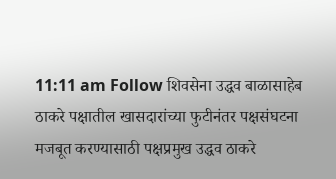11:11 am Follow शिवसेना उद्धव बाळासाहेब ठाकरे पक्षातील खासदारांच्या फुटीनंतर पक्षसंघटना मजबूत करण्यासाठी पक्षप्रमुख उद्धव ठाकरे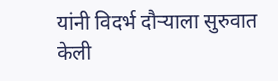यांनी विदर्भ दौऱ्याला सुरुवात केली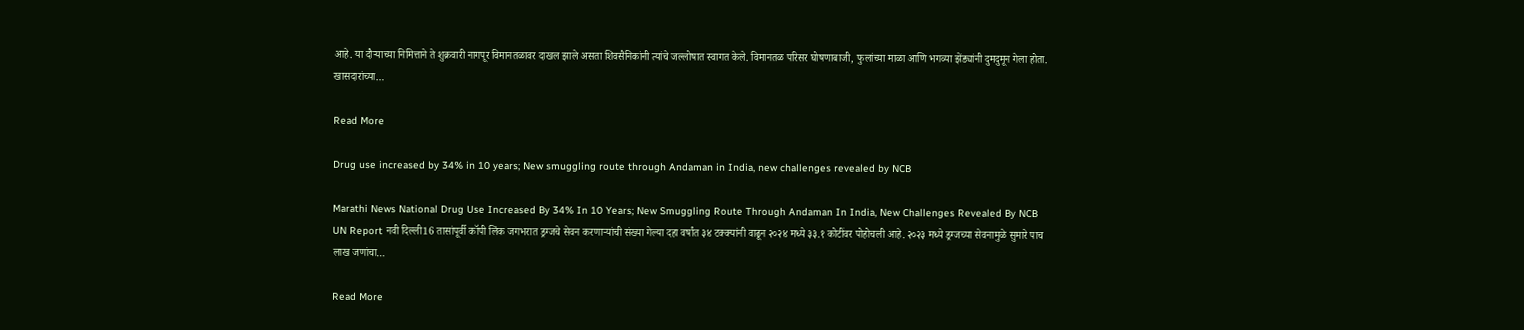आहे. या दौऱ्याच्या निमित्ताने ते शुक्रवारी नागपूर विमानतळावर दाखल झाले असता शिवसैनिकांनी त्यांचे जल्लोषात स्वागत केले. विमानतळ परिसर घोषणाबाजी, फुलांच्या माळा आणि भगव्या झेंड्यांनी दुमदुमून गेला होता. खासदारांच्या…

Read More

Drug use increased by 34% in 10 years; New smuggling route through Andaman in India, new challenges revealed by NCB

Marathi News National Drug Use Increased By 34% In 10 Years; New Smuggling Route Through Andaman In India, New Challenges Revealed By NCB UN Report नवी दिल्ली16 तासांपूर्वी कॉपी लिंक जगभरात ड्रग्जचे सेवन करणाऱ्यांची संख्या गेल्या दहा वर्षांत ३४ टक्क्यांनी वाढून २०२४ मध्ये ३३.१ कोटींवर पोहोचली आहे. २०२३ मध्ये ड्रग्जच्या सेवनामुळे सुमारे पाच लाख जणांचा…

Read More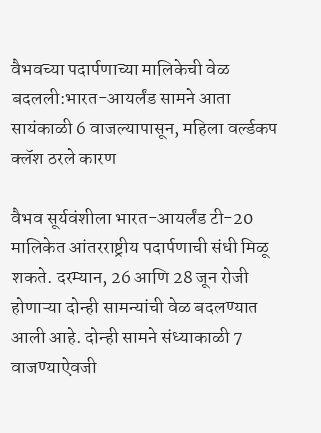वैभवच्या पदार्पणाच्या मालिकेची वेळ बदलली:भारत-आयर्लंड सामने आता सायंकाळी 6 वाजल्यापासून, महिला वर्ल्डकप क्लॅश ठरले कारण

वैभव सूर्यवंशीला भारत-आयर्लंड टी-20 मालिकेत आंतरराष्ट्रीय पदार्पणाची संधी मिळू शकते. दरम्यान, 26 आणि 28 जून रोजी होणाऱ्या दोन्ही सामन्यांची वेळ बदलण्यात आली आहे. दोन्ही सामने संध्याकाळी 7 वाजण्याऐवजी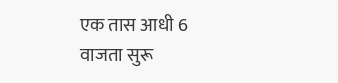एक तास आधी 6 वाजता सुरू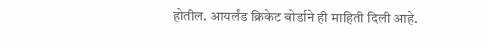होतील. आयर्लंड क्रिकेट बोर्डाने ही माहिती दिली आहे.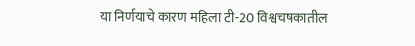या निर्णयाचे कारण महिला टी-20 विश्वचषकातील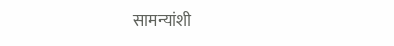सामन्यांशी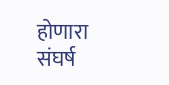होणारा संघर्ष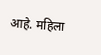आहे. महिला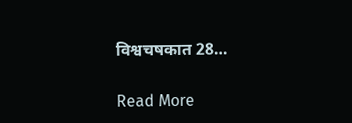विश्वचषकात 28…

Read More